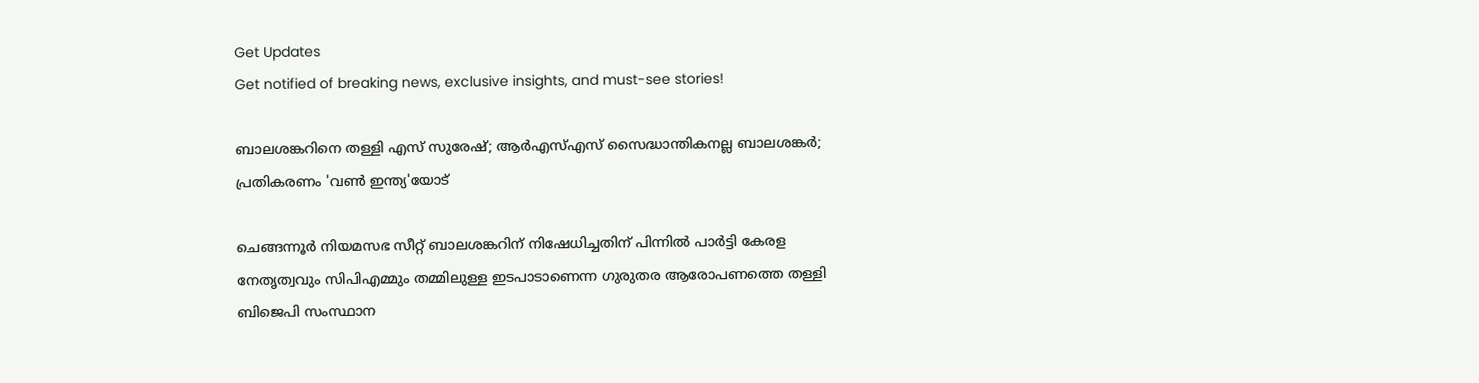Get Updates
Get notified of breaking news, exclusive insights, and must-see stories!

ബാലശങ്കറിനെ തള്ളി എസ് സുരേഷ്; ആർഎസ്എസ് സൈദ്ധാന്തികനല്ല ബാലശങ്കർ; പ്രതികരണം 'വൺ ഇന്ത്യ'യോട്

ചെങ്ങന്നൂർ നിയമസഭ സീറ്റ് ബാലശങ്കറിന് നിഷേധിച്ചതിന് പിന്നിൽ പാർട്ടി കേരള നേതൃത്വവും സിപിഎമ്മും തമ്മിലുള്ള ഇടപാടാണെന്ന ഗുരുതര ആരോപണത്തെ തള്ളി ബിജെപി സംസ്ഥാന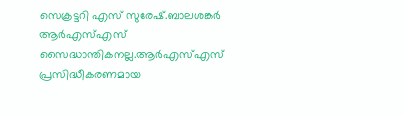സെക്രട്ടറി എസ് സുരേഷ്.ബാലശങ്കർ ആർഎസ്എസ് സൈദ്ധാന്തികനല്ല.ആർഎസ്എസ് പ്രസിദ്ധീകരണമായ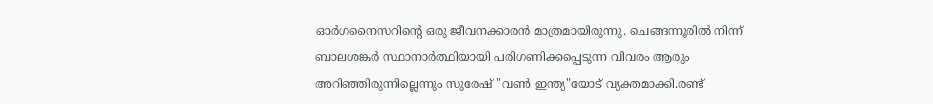ഓർഗനൈസറിൻ്റെ ഒരു ജീവനക്കാരൻ മാത്രമായിരുന്നു. ചെങ്ങന്നൂരിൽ നിന്ന് ബാലശങ്കർ സ്ഥാനാർത്ഥിയായി പരിഗണിക്കപ്പെടുന്ന വിവരം ആരും അറിഞ്ഞിരുന്നില്ലെന്നും സുരേഷ് "വൺ ഇന്ത്യ"യോട് വ്യക്തമാക്കി.രണ്ട്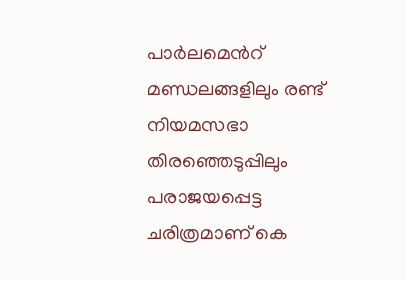പാർലമെൻറ് മണ്ഡലങ്ങളിലും രണ്ട് നിയമസഭാ തിരഞ്ഞെടുപ്പിലും പരാജയപ്പെട്ട ചരിത്രമാണ് കെ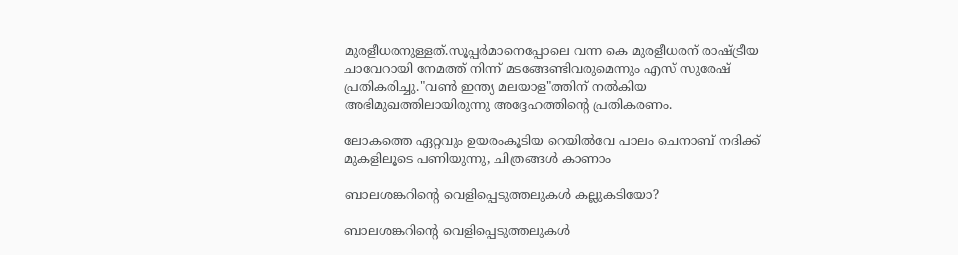മുരളീധരനുള്ളത്.സൂപ്പർമാനെപ്പോലെ വന്ന കെ മുരളീധരന് രാഷ്ട്രീയ ചാവേറായി നേമത്ത് നിന്ന് മടങ്ങേണ്ടിവരുമെന്നും എസ് സുരേഷ് പ്രതികരിച്ചു."വൺ ഇന്ത്യ മലയാള"ത്തിന് നൽകിയ അഭിമുഖത്തിലായിരുന്നു അദ്ദേഹത്തിന്റെ പ്രതികരണം.

ലോകത്തെ ഏറ്റവും ഉയരംകൂടിയ റെയില്‍വേ പാലം ചെനാബ് നദിക്ക് മുകളിലൂടെ പണിയുന്നു, ചിത്രങ്ങള്‍ കാണാം

ബാലശങ്കറിൻ്റെ വെളിപ്പെടുത്തലുകൾ കല്ലുകടിയോ?

ബാലശങ്കറിൻ്റെ വെളിപ്പെടുത്തലുകൾ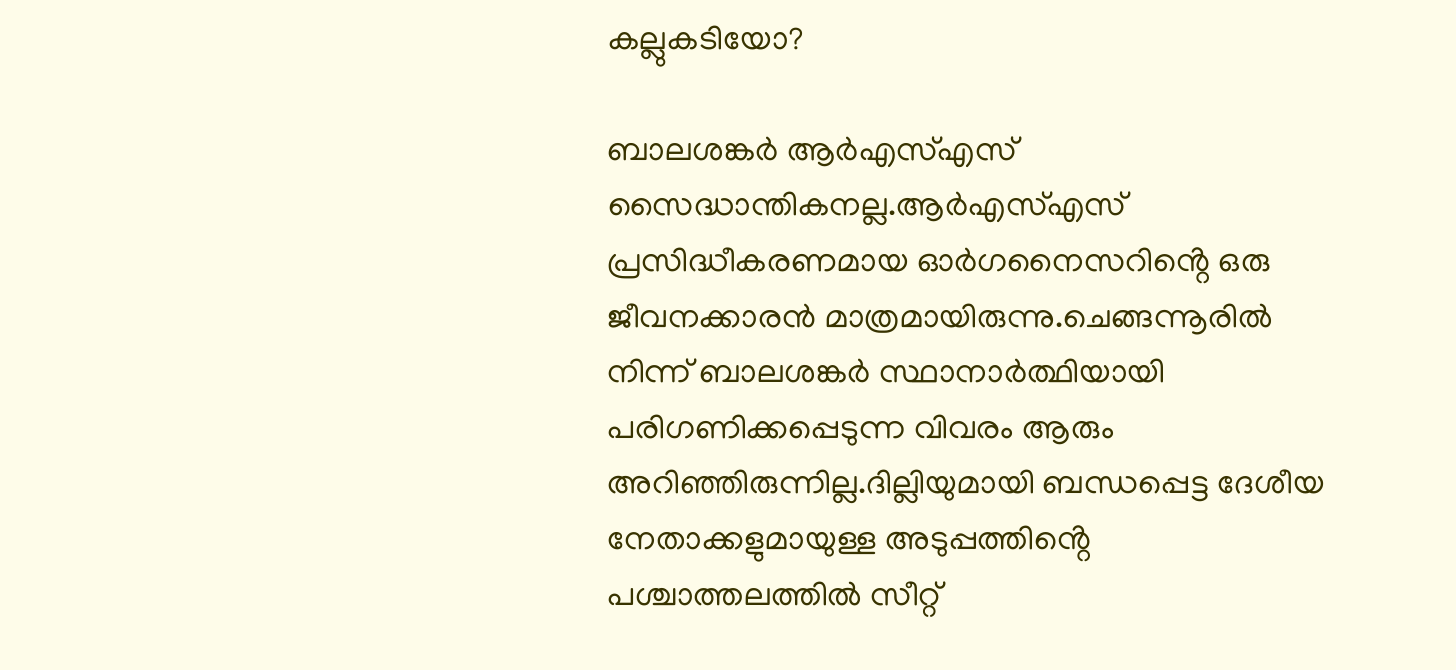കല്ലുകടിയോ?

ബാലശങ്കർ ആർഎസ്എസ് സൈദ്ധാന്തികനല്ല.ആർഎസ്എസ് പ്രസിദ്ധീകരണമായ ഓർഗനൈസറിൻ്റെ ഒരു ജീവനക്കാരൻ മാത്രമായിരുന്നു.ചെങ്ങന്നൂരിൽ നിന്ന് ബാലശങ്കർ സ്ഥാനാർത്ഥിയായി പരിഗണിക്കപ്പെടുന്ന വിവരം ആരും അറിഞ്ഞിരുന്നില്ല.ദില്ലിയുമായി ബന്ധപ്പെട്ട ദേശീയ നേതാക്കളുമായുള്ള അടുപ്പത്തിൻ്റെ പശ്ചാത്തലത്തിൽ സീറ്റ്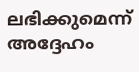ലഭിക്കുമെന്ന് അദ്ദേഹം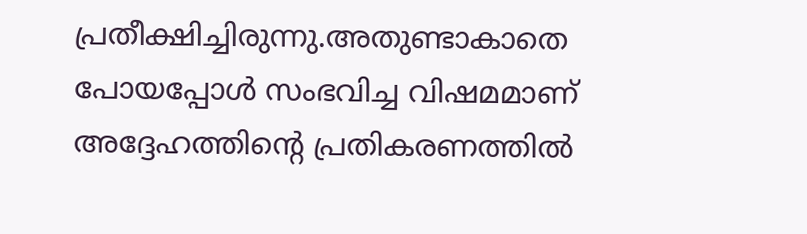പ്രതീക്ഷിച്ചിരുന്നു.അതുണ്ടാകാതെ പോയപ്പോൾ സംഭവിച്ച വിഷമമാണ് അദ്ദേഹത്തിൻ്റെ പ്രതികരണത്തിൽ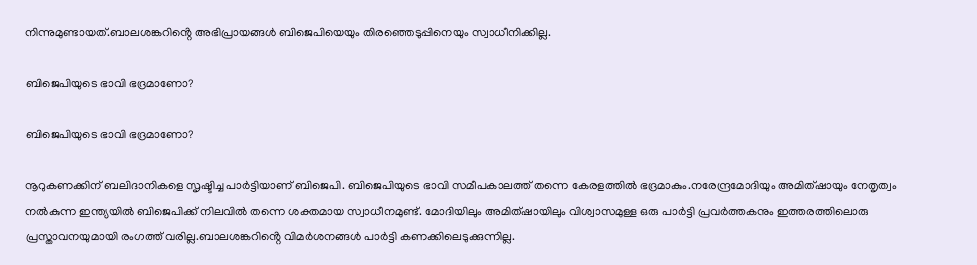നിന്നുമുണ്ടായത്.ബാലശങ്കറിൻ്റെ അഭിപ്രായങ്ങൾ ബിജെപിയെയും തിരഞ്ഞെടുപ്പിനെയും സ്വാധീനിക്കില്ല.

ബിജെപിയുടെ ഭാവി ഭദ്രമാണോ?

ബിജെപിയുടെ ഭാവി ഭദ്രമാണോ?

നൂറുകണക്കിന് ബലിദാനികളെ സൃഷ്ടിച്ച പാർട്ടിയാണ് ബിജെപി. ബിജെപിയുടെ ഭാവി സമീപകാലത്ത് തന്നെ കേരളത്തിൽ ഭദ്രമാകും.നരേന്ദ്രമോദിയും അമിത്ഷായും നേതൃത്വം നൽകുന്ന ഇന്ത്യയിൽ ബിജെപിക്ക് നിലവിൽ തന്നെ ശക്തമായ സ്വാധീനമുണ്ട്. മോദിയിലും അമിത്ഷായിലും വിശ്വാസമുള്ള ഒരു പാർട്ടി പ്രവർത്തകനും ഇത്തരത്തിലൊരു പ്രസ്താവനയുമായി രംഗത്ത് വരില്ല.ബാലശങ്കറിൻ്റെ വിമർശനങ്ങൾ പാർട്ടി കണക്കിലെടുക്കുന്നില്ല.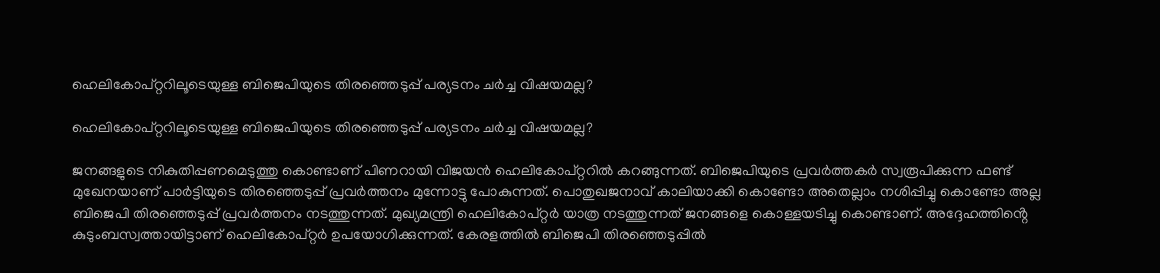ഹെലികോപ്റ്ററിലൂടെയുള്ള ബിജെപിയുടെ തിരഞ്ഞെടുപ്പ് പര്യടനം ചർച്ച വിഷയമല്ല?

ഹെലികോപ്റ്ററിലൂടെയുള്ള ബിജെപിയുടെ തിരഞ്ഞെടുപ്പ് പര്യടനം ചർച്ച വിഷയമല്ല?

ജനങ്ങളുടെ നികുതിപ്പണമെടുത്തു കൊണ്ടാണ് പിണറായി വിജയൻ ഹെലികോപ്റ്ററിൽ കറങ്ങുന്നത്. ബിജെപിയുടെ പ്രവർത്തകർ സ്വരൂപിക്കുന്ന ഫണ്ട് മുഖേനയാണ് പാർട്ടിയുടെ തിരഞ്ഞെടുപ്പ് പ്രവർത്തനം മുന്നോട്ടു പോകുന്നത്. പൊതുഖജനാവ് കാലിയാക്കി കൊണ്ടോ അതെല്ലാം നശിപ്പിച്ചു കൊണ്ടോ അല്ല ബിജെപി തിരഞ്ഞെടുപ്പ് പ്രവർത്തനം നടത്തുന്നത്. മുഖ്യമന്ത്രി ഹെലികോപ്റ്റർ യാത്ര നടത്തുന്നത് ജനങ്ങളെ കൊള്ളയടിച്ചു കൊണ്ടാണ്. അദ്ദേഹത്തിൻ്റെ കുടുംബസ്വത്തായിട്ടാണ് ഹെലികോപ്റ്റർ ഉപയോഗിക്കുന്നത്. കേരളത്തിൽ ബിജെപി തിരഞ്ഞെടുപ്പിൽ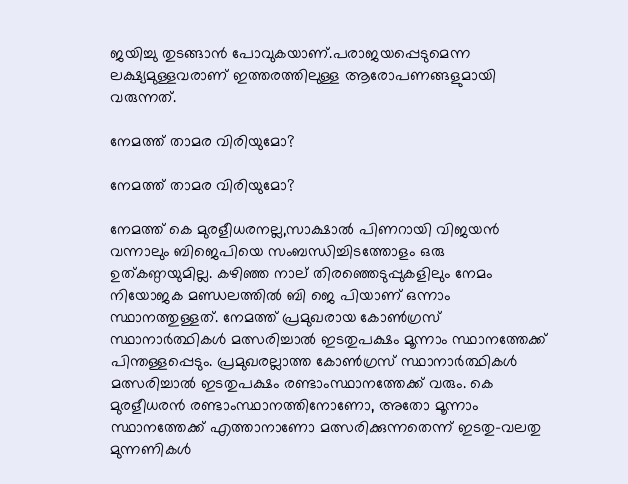ജയിച്ചു തുടങ്ങാൻ പോവുകയാണ്.പരാജയപ്പെടുമെന്ന ലക്ഷ്യമുള്ളവരാണ് ഇത്തരത്തിലുള്ള ആരോപണങ്ങളുമായി വരുന്നത്.

നേമത്ത് താമര വിരിയുമോ?

നേമത്ത് താമര വിരിയുമോ?

നേമത്ത് കെ മുരളീധരനല്ല,സാക്ഷാൽ പിണറായി വിജയൻ വന്നാലും ബിജെപിയെ സംബന്ധിച്ചിടത്തോളം ഒരു ഉത്കണ്ഠയുമില്ല. കഴിഞ്ഞ നാല് തിരഞ്ഞെടുപ്പുകളിലും നേമം നിയോജക മണ്ഡലത്തിൽ ബി ജെ പിയാണ് ഒന്നാം സ്ഥാനത്തുള്ളത്. നേമത്ത് പ്രമുഖരായ കോൺഗ്രസ് സ്ഥാനാർത്ഥികൾ മത്സരിച്ചാൽ ഇടതുപക്ഷം മൂന്നാം സ്ഥാനത്തേക്ക് പിന്തള്ളപ്പെടും. പ്രമുഖരല്ലാത്ത കോൺഗ്രസ് സ്ഥാനാർത്ഥികൾ മത്സരിച്ചാൽ ഇടതുപക്ഷം രണ്ടാംസ്ഥാനത്തേക്ക് വരും. കെ മുരളീധരൻ രണ്ടാംസ്ഥാനത്തിനോണോ, അതോ മൂന്നാം സ്ഥാനത്തേക്ക് എത്താനാണോ മത്സരിക്കുന്നതെന്ന് ഇടതു-വലതു മുന്നണികൾ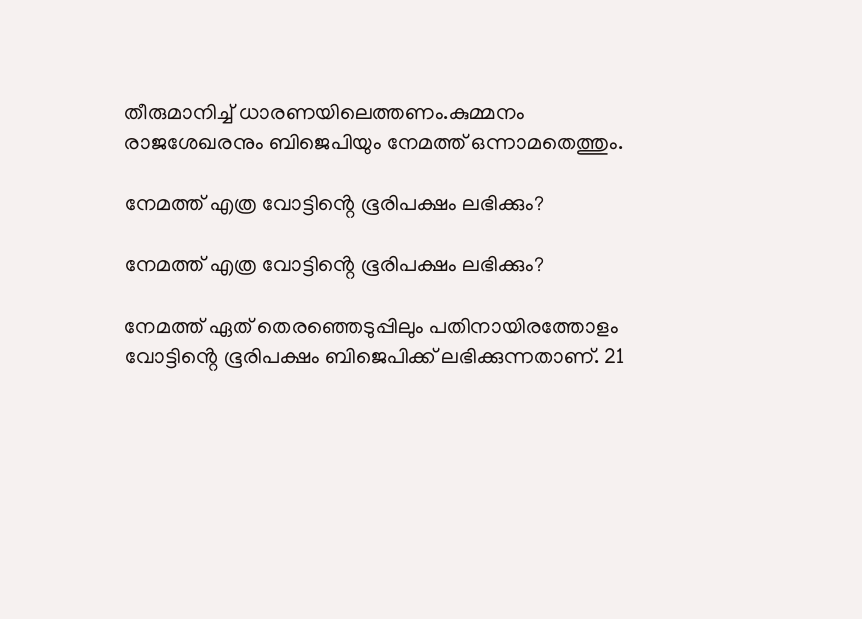തീരുമാനിച്ച് ധാരണയിലെത്തണം.കുമ്മനം രാജശേഖരനും ബിജെപിയും നേമത്ത് ഒന്നാമതെത്തും.

നേമത്ത് എത്ര വോട്ടിൻ്റെ ഭൂരിപക്ഷം ലഭിക്കും?

നേമത്ത് എത്ര വോട്ടിൻ്റെ ഭൂരിപക്ഷം ലഭിക്കും?

നേമത്ത് ഏത് തെരഞ്ഞെടുപ്പിലും പതിനായിരത്തോളം വോട്ടിൻ്റെ ഭൂരിപക്ഷം ബിജെപിക്ക് ലഭിക്കുന്നതാണ്. 21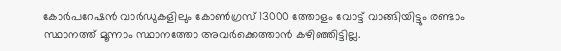കോർപറേഷൻ വാർഡുകളിലും കോൺഗ്രസ് 13000 ത്തോളം വോട്ട് വാങ്ങിയിട്ടും രണ്ടാം സ്ഥാനത്ത് മൂന്നാം സ്ഥാനത്തോ അവർക്കെത്താൻ കഴിഞ്ഞിട്ടില്ല.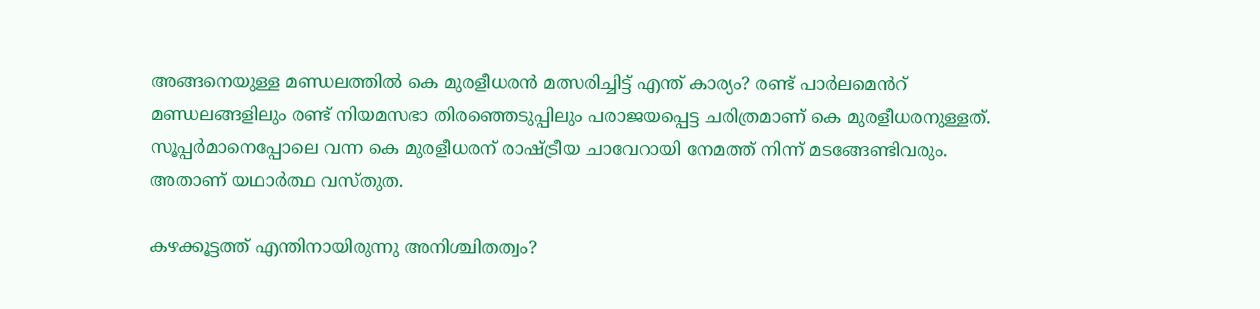അങ്ങനെയുള്ള മണ്ഡലത്തിൽ കെ മുരളീധരൻ മത്സരിച്ചിട്ട് എന്ത് കാര്യം? രണ്ട് പാർലമെൻറ് മണ്ഡലങ്ങളിലും രണ്ട് നിയമസഭാ തിരഞ്ഞെടുപ്പിലും പരാജയപ്പെട്ട ചരിത്രമാണ് കെ മുരളീധരനുള്ളത്. സൂപ്പർമാനെപ്പോലെ വന്ന കെ മുരളീധരന് രാഷ്ട്രീയ ചാവേറായി നേമത്ത് നിന്ന് മടങ്ങേണ്ടിവരും. അതാണ് യഥാർത്ഥ വസ്തുത.

കഴക്കൂട്ടത്ത് എന്തിനായിരുന്നു അനിശ്ചിതത്വം?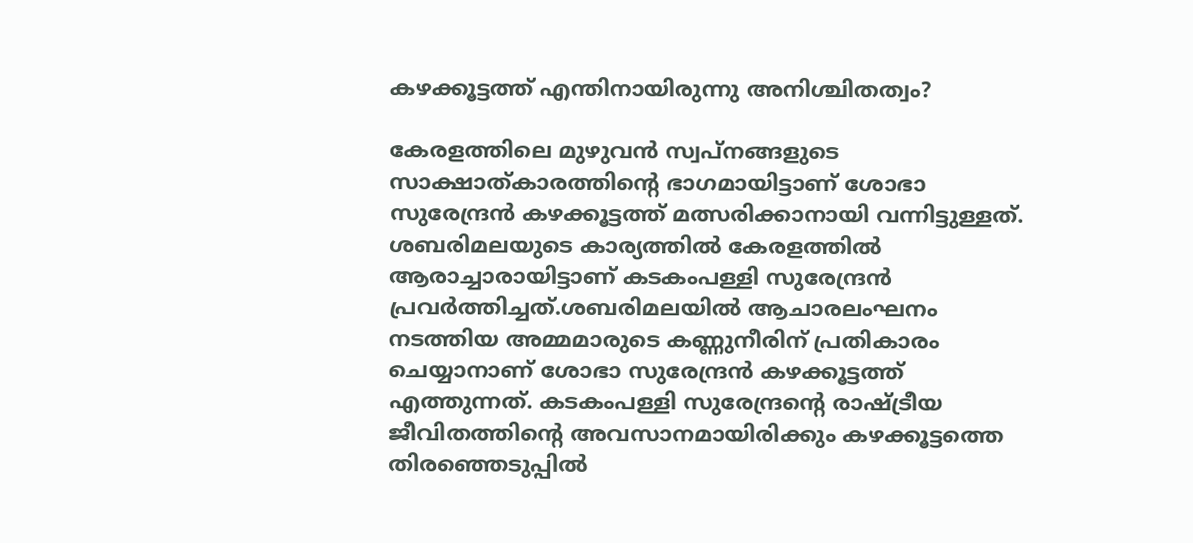കഴക്കൂട്ടത്ത് എന്തിനായിരുന്നു അനിശ്ചിതത്വം?

കേരളത്തിലെ മുഴുവൻ സ്വപ്നങ്ങളുടെ സാക്ഷാത്കാരത്തിൻ്റെ ഭാഗമായിട്ടാണ് ശോഭാ സുരേന്ദ്രൻ കഴക്കൂട്ടത്ത് മത്സരിക്കാനായി വന്നിട്ടുള്ളത്. ശബരിമലയുടെ കാര്യത്തിൽ കേരളത്തിൽ ആരാച്ചാരായിട്ടാണ് കടകംപള്ളി സുരേന്ദ്രൻ പ്രവർത്തിച്ചത്.ശബരിമലയിൽ ആചാരലംഘനം നടത്തിയ അമ്മമാരുടെ കണ്ണുനീരിന് പ്രതികാരം ചെയ്യാനാണ് ശോഭാ സുരേന്ദ്രൻ കഴക്കൂട്ടത്ത് എത്തുന്നത്. കടകംപള്ളി സുരേന്ദ്രൻ്റെ രാഷ്ട്രീയ ജീവിതത്തിൻ്റെ അവസാനമായിരിക്കും കഴക്കൂട്ടത്തെ തിരഞ്ഞെടുപ്പിൽ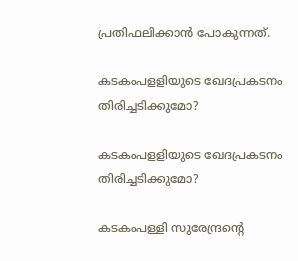പ്രതിഫലിക്കാൻ പോകുന്നത്.

കടകംപളളിയുടെ ഖേദപ്രകടനം തിരിച്ചടിക്കുമോ?

കടകംപളളിയുടെ ഖേദപ്രകടനം തിരിച്ചടിക്കുമോ?

കടകംപള്ളി സുരേന്ദ്രൻ്റെ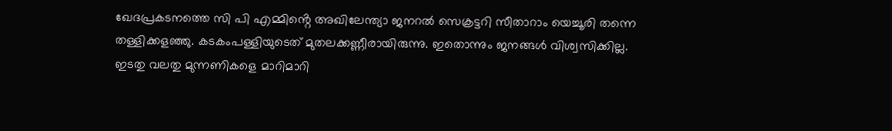ഖേദപ്രകടനത്തെ സി പി എമ്മിൻ്റെ അഖിലേന്ത്യാ ജനറൽ സെക്രട്ടറി സീതാറാം യെച്ചൂരി തന്നെ തള്ളിക്കളഞ്ഞു. കടകംപള്ളിയുടെത്‌ മുതലക്കണ്ണീരായിരുന്നു. ഇതൊന്നും ജനങ്ങൾ വിശ്വസിക്കില്ല. ഇടതു വലതു മുന്നണികളെ മാറിമാറി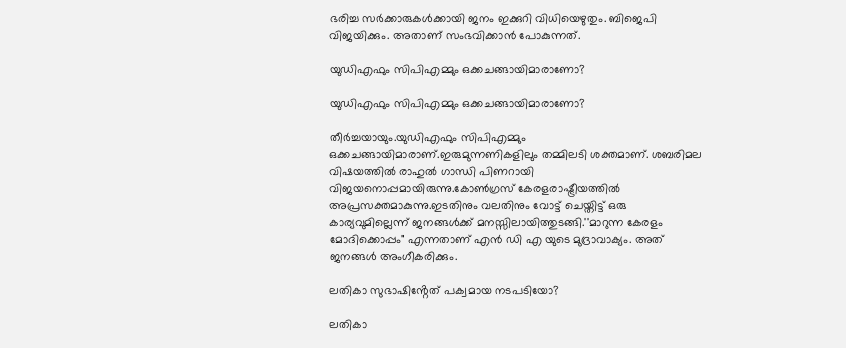ഭരിച്ച സർക്കാരുകൾക്കായി ജനം ഇക്കുറി വിധിയെഴുതും. ബിജെപി വിജയിക്കും. അതാണ് സംഭവിക്കാൻ പോകുന്നത്.

യുഡിഎഫും സിപിഎമ്മും ഒക്കചങ്ങായിമാരാണോ?

യുഡിഎഫും സിപിഎമ്മും ഒക്കചങ്ങായിമാരാണോ?

തീർച്ചയായും.യുഡിഎഫും സിപിഎമ്മും ഒക്കചങ്ങായിമാരാണ്.ഇരുമുന്നണികളിലും തമ്മിലടി ശക്തമാണ്. ശബരിമല വിഷയത്തിൽ രാഹുൽ ഗാന്ധി പിണറായി വിജയനൊപ്പമായിരുന്നു.കോൺഗ്രസ് കേരളരാഷ്ട്രീയത്തിൽ അപ്രസക്തമാകുന്നു.ഇടതിനും വലതിനും വോട്ട് ചെയ്തിട്ട് ഒരു കാര്യവുമില്ലെന്ന് ജനങ്ങൾക്ക് മനസ്സിലായിത്തുടങ്ങി.''മാറുന്ന കേരളം മോദിക്കൊപ്പം" എന്നതാണ് എൻ ഡി എ യുടെ മുദ്രാവാക്യം. അത് ജനങ്ങൾ അംഗീകരിക്കും.

ലതികാ സുഭാഷിൻ്റേത് പക്വമായ നടപടിയോ?

ലതികാ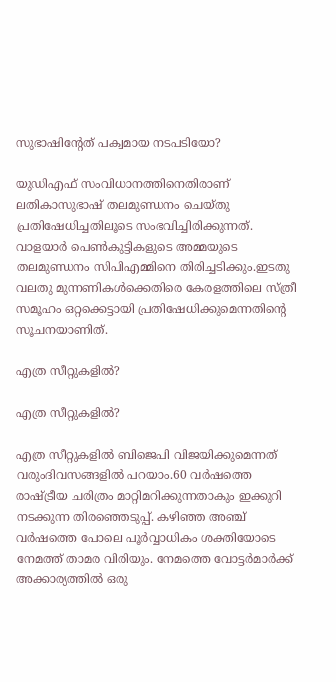സുഭാഷിൻ്റേത് പക്വമായ നടപടിയോ?

യുഡിഎഫ് സംവിധാനത്തിനെതിരാണ് ലതികാസുഭാഷ് തലമുണ്ഡനം ചെയ്തു പ്രതിഷേധിച്ചതിലൂടെ സംഭവിച്ചിരിക്കുന്നത്. വാളയാർ പെൺകുട്ടികളുടെ അമ്മയുടെ തലമുണ്ഡനം സിപിഎമ്മിനെ തിരിച്ചടിക്കും.ഇടതു വലതു മുന്നണികൾക്കെതിരെ കേരളത്തിലെ സ്ത്രീ സമൂഹം ഒറ്റക്കെട്ടായി പ്രതിഷേധിക്കുമെന്നതിൻ്റെ സൂചനയാണിത്.

എത്ര സീറ്റുകളിൽ?

എത്ര സീറ്റുകളിൽ?

എത്ര സീറ്റുകളിൽ ബിജെപി വിജയിക്കുമെന്നത് വരുംദിവസങ്ങളിൽ പറയാം.60 വർഷത്തെ രാഷ്ട്രീയ ചരിത്രം മാറ്റിമറിക്കുന്നതാകും ഇക്കുറി നടക്കുന്ന തിരഞ്ഞെടുപ്പ്. കഴിഞ്ഞ അഞ്ച് വർഷത്തെ പോലെ പൂർവ്വാധികം ശക്തിയോടെ നേമത്ത് താമര വിരിയും. നേമത്തെ വോട്ടർമാർക്ക് അക്കാര്യത്തിൽ ഒരു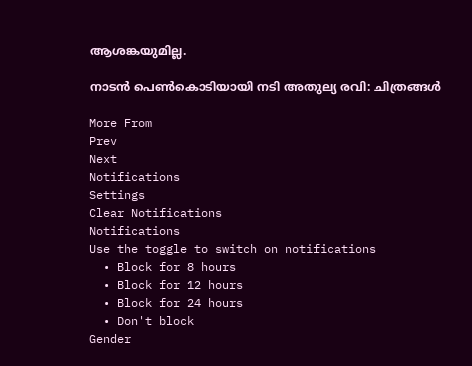ആശങ്കയുമില്ല.

നാടന്‍ പെണ്‍കൊടിയായി നടി അതുല്യ രവി: ചിത്രങ്ങള്‍

More From
Prev
Next
Notifications
Settings
Clear Notifications
Notifications
Use the toggle to switch on notifications
  • Block for 8 hours
  • Block for 12 hours
  • Block for 24 hours
  • Don't block
Gender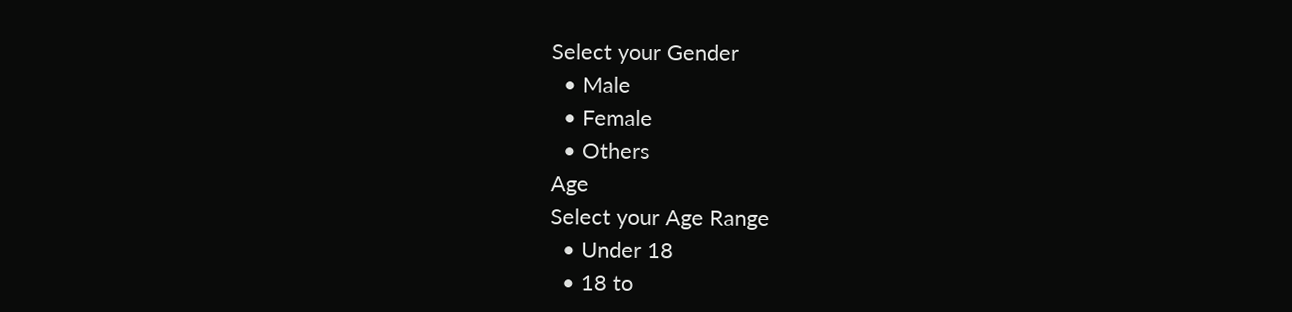Select your Gender
  • Male
  • Female
  • Others
Age
Select your Age Range
  • Under 18
  • 18 to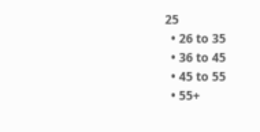25
  • 26 to 35
  • 36 to 45
  • 45 to 55
  • 55+